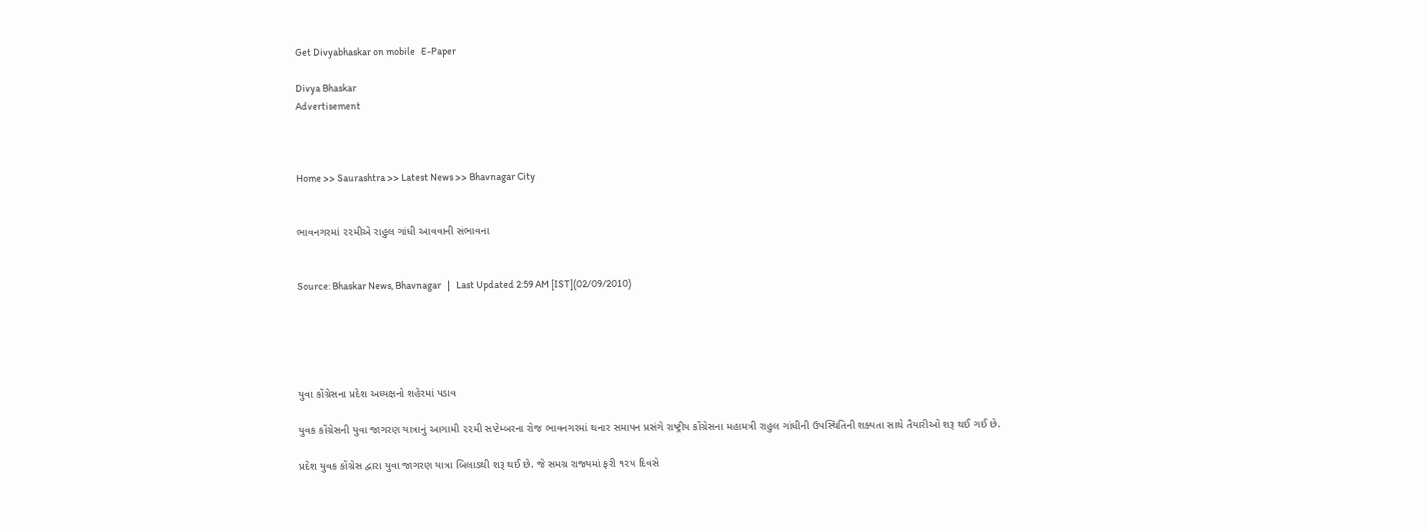Get Divyabhaskar on mobile   E-Paper

Divya Bhaskar
Advertisement



Home >> Saurashtra >> Latest News >> Bhavnagar City


ભાવનગરમાં ૨૨મીએ રાહુલ ગાંધી આવવાની સંભાવના


Source: Bhaskar News, Bhavnagar   |   Last Updated 2:59 AM [IST](02/09/2010)





યુવા કોંગ્રેસના પ્રદેશ અધ્યક્ષનો શહેરમાં પડાવ

યુવક કોંગ્રેસની યુવા જાગરણ યાત્રાનું આગામી ૨૨મી સપ્ટેમ્બરના રોજ ભાવનગરમાં થનાર સમાપન પ્રસંગે રાષ્ટ્રીય કોંગ્રેસના મહામત્રી રાહુલ ગાંધીની ઉપસ્થિતિની શક્યતા સાથે તૈયારીઓ શરૂ થઈ ગઈ છે.

પ્રદેશ યુવક કોંગ્રેસ દ્વારા યુવા જાગરણ યાત્રા બિલાડથી શરૂ થઈ છે. જે સમગ્ર રાજ્યમાં ફરી ૧૨૫ દિવસે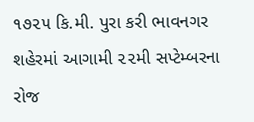૧૭૨૫ કિ.મી. પુરા કરી ભાવનગર શહેરમાં આગામી ૨૨મી સપ્ટેમ્બરના રોજ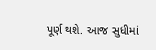પૂર્ણ થશે. આજ સુધીમાં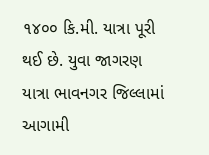૧૪૦૦ કિ.મી. યાત્રા પૂરી થઈ છે. યુવા જાગરણ યાત્રા ભાવનગર જિલ્લામાં આગામી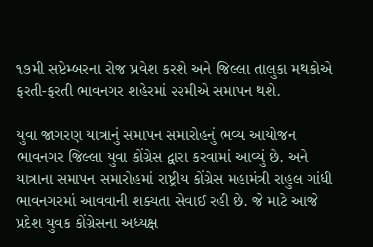૧૭મી સપ્ટેમ્બરના રોજ પ્રવેશ કરશે અને જિલ્લા તાલુકા મથકોએ ફરતી-ફરતી ભાવનગર શહેરમાં ૨૨મીએ સમાપન થશે.

યુવા જાગરણ યાત્રાનું સમાપન સમારોહનું ભવ્ય આયોજન ભાવનગર જિલ્લા યુવા કોંગ્રેસ દ્વારા કરવામાં આવ્યું છે. અને યાત્રાના સમાપન સમારોહમાં રાષ્ટ્રીય કોંગ્રેસ મહામંત્રી રાહુલ ગાંધી ભાવનગરમાં આવવાની શક્યતા સેવાઈ રહી છે. જે માટે આજે પ્રદેશ યુવક કોંગ્રેસના અધ્યક્ષ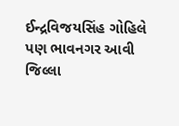ઈન્દ્રવિજયસિંહ ગોહિલે પણ ભાવનગર આવી જિલ્લા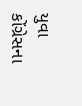યુવા કોંગ્રેસના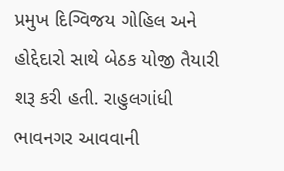પ્રમુખ દિગ્વિજય ગોહિલ અને હોદ્દેદારો સાથે બેઠક યોજી તૈયારી શરૂ કરી હતી. રાહુલગાંધી ભાવનગર આવવાની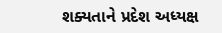શક્યતાને પ્રદેશ અધ્યક્ષ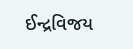ઈન્દ્રવિજય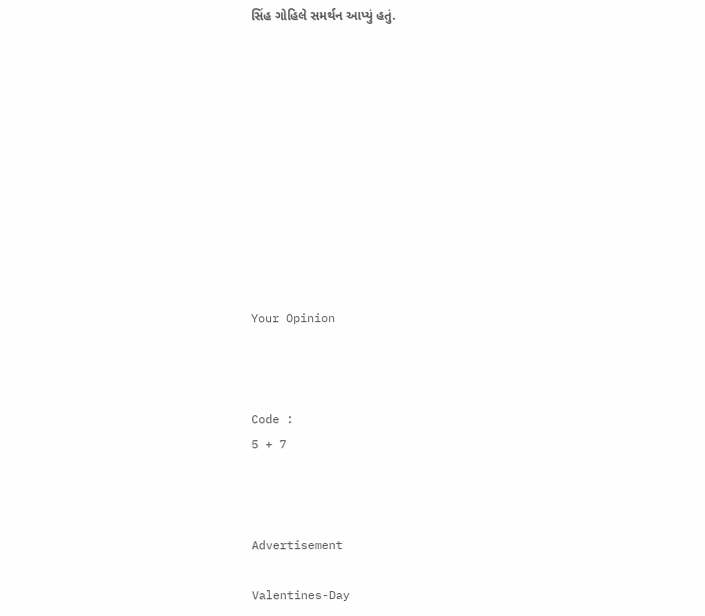સિંહ ગોહિલે સમર્થન આપ્યું હતું.











Your Opinion



Code :
5 + 7



Advertisement

Valentines-Day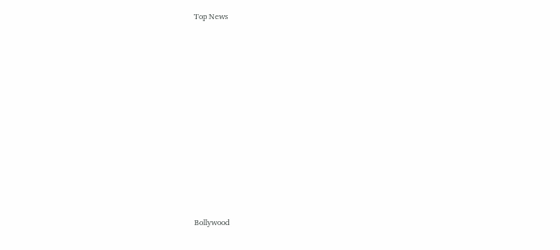Top News











Bollywood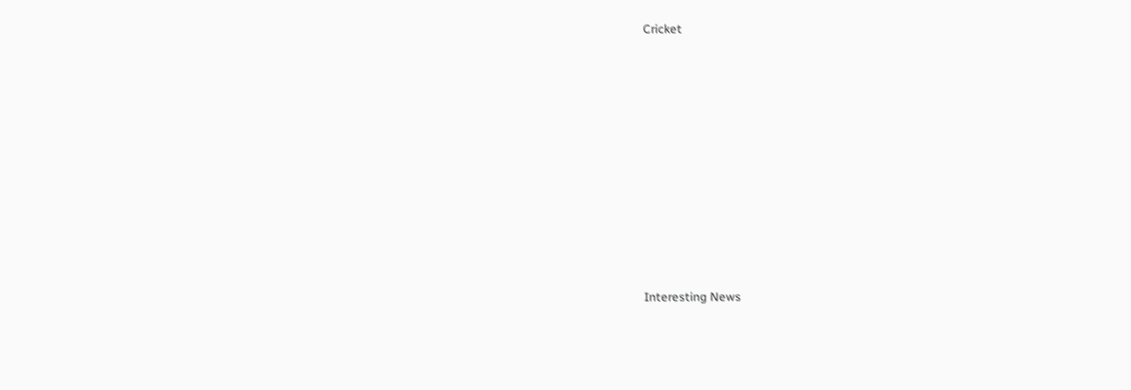Cricket











Interesting News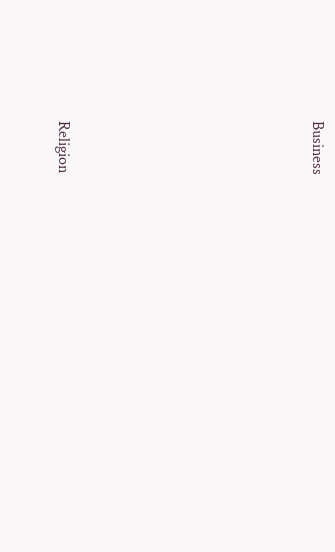Business











Religion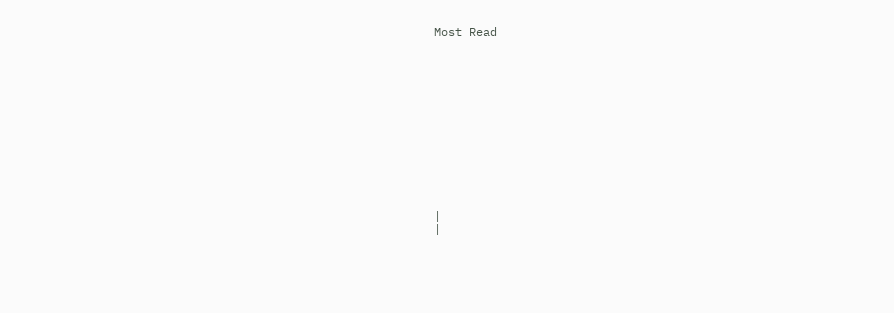Most Read













|
|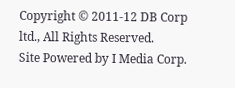Copyright © 2011-12 DB Corp ltd., All Rights Reserved.
Site Powered by I Media Corp.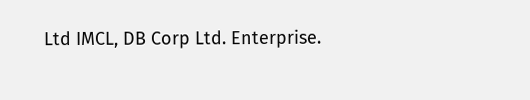Ltd IMCL, DB Corp Ltd. Enterprise.